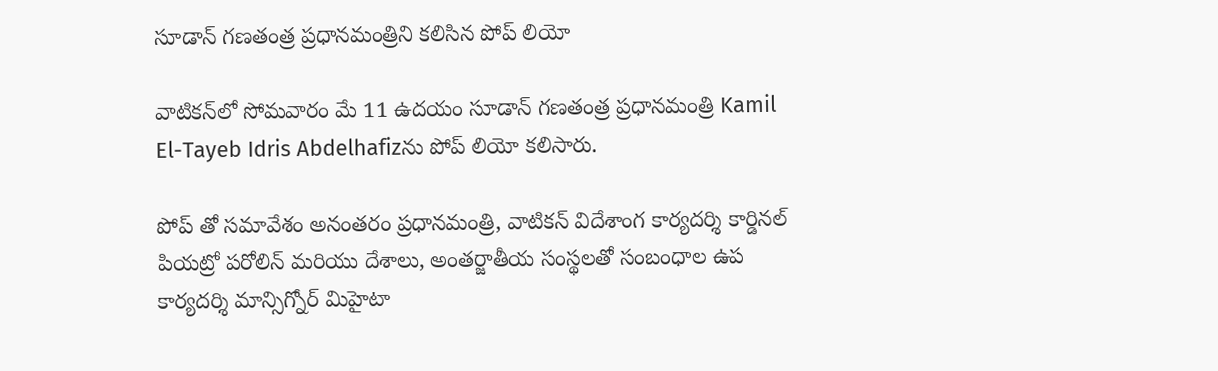సూడాన్ గణతంత్ర ప్రధానమంత్రిని కలిసిన పోప్ లియో

వాటికన్‌లో సోమవారం మే 11 ఉదయం సూడాన్ గణతంత్ర ప్రధానమంత్రి Kamil El-Tayeb Idris Abdelhafizను పోప్ లియో కలిసారు.

పోప్ తో సమావేశం అనంతరం ప్రధానమంత్రి, వాటికన్ విదేశాంగ కార్యదర్శి కార్డినల్ పియట్రో పరోలిన్ మరియు దేశాలు, అంతర్జాతీయ సంస్థలతో సంబంధాల ఉప కార్యదర్శి మాన్సిగ్నోర్ మిహైటా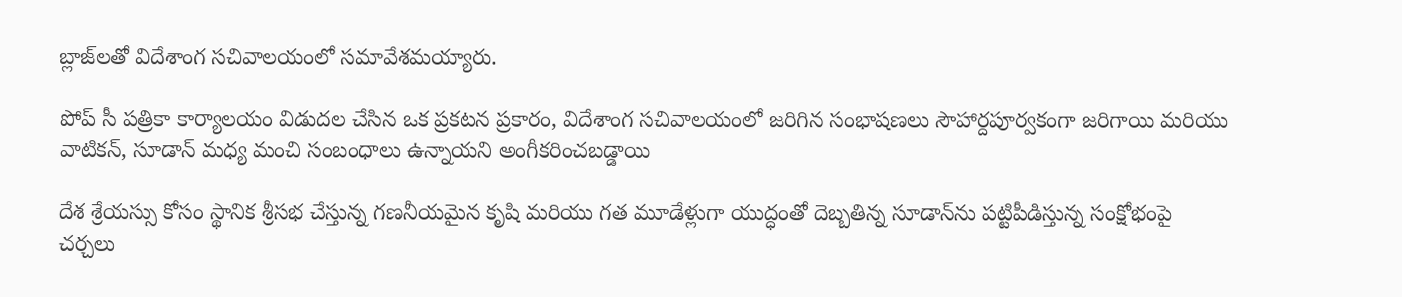బ్లాజ్‌లతో విదేశాంగ సచివాలయంలో సమావేశమయ్యారు.

పోప్ సీ పత్రికా కార్యాలయం విడుదల చేసిన ఒక ప్రకటన ప్రకారం, విదేశాంగ సచివాలయంలో జరిగిన సంభాషణలు సౌహార్దపూర్వకంగా జరిగాయి మరియు వాటికన్, సూడాన్ మధ్య మంచి సంబంధాలు ఉన్నాయని అంగీకరించబడ్డాయి

దేశ శ్రేయస్సు కోసం స్థానిక శ్రీసభ చేస్తున్న గణనీయమైన కృషి మరియు గత మూడేళ్లుగా యుద్ధంతో దెబ్బతిన్న సూడాన్‌ను పట్టిపీడిస్తున్న సంక్షోభంపై చర్చలు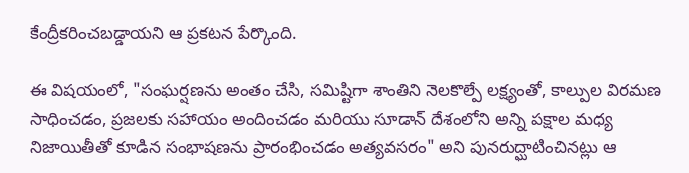కేంద్రీకరించబడ్డాయని ఆ ప్రకటన పేర్కొంది.

ఈ విషయంలో, "సంఘర్షణను అంతం చేసి, సమిష్టిగా శాంతిని నెలకొల్పే లక్ష్యంతో, కాల్పుల విరమణ సాధించడం, ప్రజలకు సహాయం అందించడం మరియు సూడాన్ దేశంలోని అన్ని పక్షాల మధ్య నిజాయితీతో కూడిన సంభాషణను ప్రారంభించడం అత్యవసరం" అని పునరుద్ఘాటించినట్లు ఆ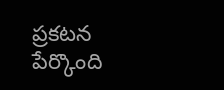ప్రకటన పేర్కొంది